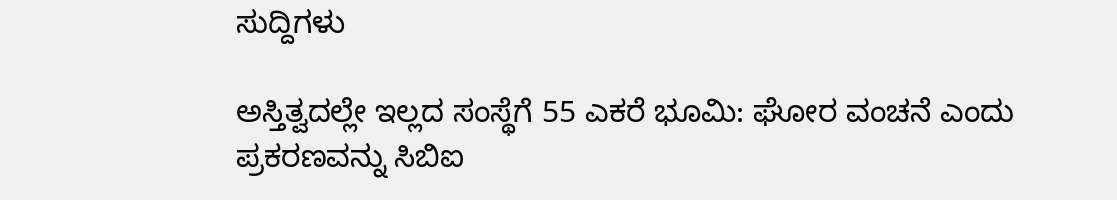ಸುದ್ದಿಗಳು

ಅಸ್ತಿತ್ವದಲ್ಲೇ ಇಲ್ಲದ ಸಂಸ್ಥೆಗೆ 55 ಎಕರೆ ಭೂಮಿ: ಘೋರ ವಂಚನೆ ಎಂದು ಪ್ರಕರಣವನ್ನು ಸಿಬಿಐ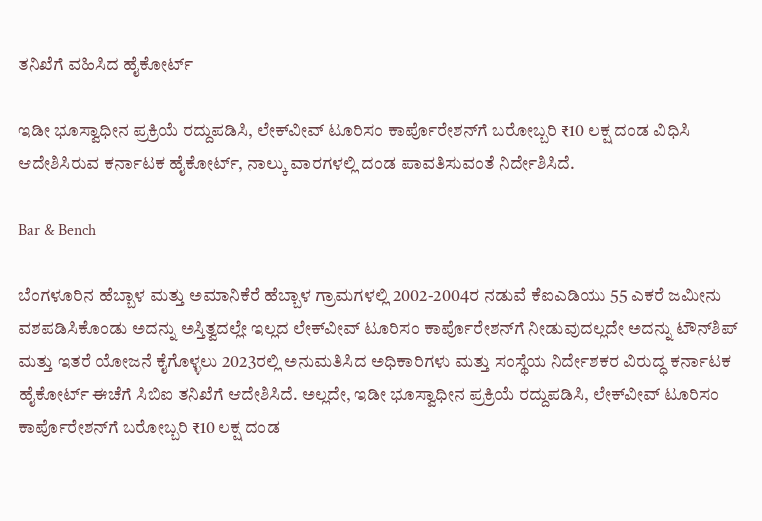ತನಿಖೆಗೆ ವಹಿಸಿದ ಹೈಕೋರ್ಟ್‌

ಇಡೀ ಭೂಸ್ವಾಧೀನ ಪ್ರಕ್ರಿಯೆ ರದ್ದುಪಡಿಸಿ, ಲೇಕ್‌ವೀವ್‌ ಟೂರಿಸಂ ಕಾರ್ಪೊರೇಶನ್‌ಗೆ ಬರೋಬ್ಬರಿ ₹10 ಲಕ್ಷ ದಂಡ ವಿಧಿಸಿ ಆದೇಶಿಸಿರುವ ಕರ್ನಾಟಕ ಹೈಕೋರ್ಟ್‌, ನಾಲ್ಕು ವಾರಗಳಲ್ಲಿ ದಂಡ ಪಾವತಿಸುವಂತೆ ನಿರ್ದೇಶಿಸಿದೆ.

Bar & Bench

ಬೆಂಗಳೂರಿನ ಹೆಬ್ಬಾಳ ಮತ್ತು ಅಮಾನಿಕೆರೆ ಹೆಬ್ಬಾಳ ಗ್ರಾಮಗಳಲ್ಲಿ 2002-2004ರ ನಡುವೆ ಕೆಐಎಡಿಯು 55 ಎಕರೆ ಜಮೀನು ವಶಪಡಿಸಿಕೊಂಡು ಅದನ್ನು ಅಸ್ತಿತ್ವದಲ್ಲೇ ಇಲ್ಲದ ಲೇಕ್‌ವೀವ್‌ ಟೂರಿಸಂ ಕಾರ್ಪೊರೇಶನ್‌ಗೆ ನೀಡುವುದಲ್ಲದೇ ಅದನ್ನು ಟೌನ್‌ಶಿಪ್‌ ಮತ್ತು ಇತರೆ ಯೋಜನೆ ಕೈಗೊಳ್ಳಲು 2023ರಲ್ಲಿ ಅನುಮತಿಸಿದ ಅಧಿಕಾರಿಗಳು ಮತ್ತು ಸಂಸ್ಥೆಯ ನಿರ್ದೇಶಕರ ವಿರುದ್ಧ ಕರ್ನಾಟಕ ಹೈಕೋರ್ಟ್‌ ಈಚೆಗೆ ಸಿಬಿಐ ತನಿಖೆಗೆ ಆದೇಶಿಸಿದೆ. ಅಲ್ಲದೇ, ಇಡೀ ಭೂಸ್ವಾಧೀನ ಪ್ರಕ್ರಿಯೆ ರದ್ದುಪಡಿಸಿ, ಲೇಕ್‌ವೀವ್‌ ಟೂರಿಸಂ ಕಾರ್ಪೊರೇಶನ್‌ಗೆ ಬರೋಬ್ಬರಿ ₹10 ಲಕ್ಷ ದಂಡ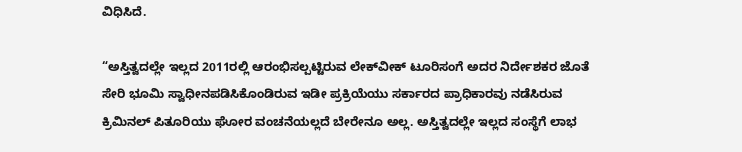ವಿಧಿಸಿದೆ.

“ಅಸ್ತಿತ್ವದಲ್ಲೇ ಇಲ್ಲದ 2011ರಲ್ಲಿ ಆರಂಭಿಸಲ್ಪಟ್ಟಿರುವ ಲೇಕ್‌ವೀಕ್‌ ಟೂರಿಸಂಗೆ ಅದರ ನಿರ್ದೇಶಕರ ಜೊತೆ ಸೇರಿ ಭೂಮಿ ಸ್ವಾಧೀನಪಡಿಸಿಕೊಂಡಿರುವ ಇಡೀ ಪ್ರಕ್ರಿಯೆಯು ಸರ್ಕಾರದ ಪ್ರಾಧಿಕಾರವು ನಡೆಸಿರುವ ಕ್ರಿಮಿನಲ್‌ ಪಿತೂರಿಯು ಘೋರ ವಂಚನೆಯಲ್ಲದೆ ಬೇರೇನೂ ಅಲ್ಲ. ಅಸ್ತಿತ್ವದಲ್ಲೇ ಇಲ್ಲದ ಸಂಸ್ಥೆಗೆ ಲಾಭ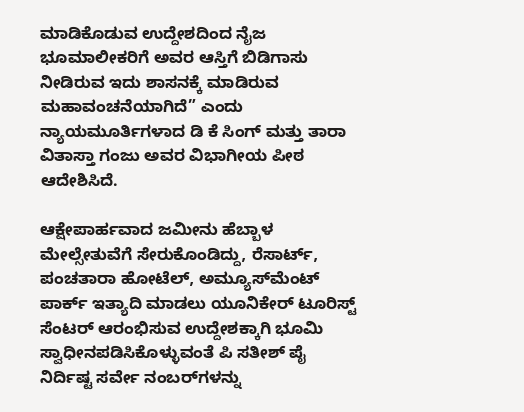ಮಾಡಿಕೊಡುವ ಉದ್ದೇಶದಿಂದ ನೈಜ ಭೂಮಾಲೀಕರಿಗೆ ಅವರ ಆಸ್ತಿಗೆ ಬಿಡಿಗಾಸು ನೀಡಿರುವ ಇದು ಶಾಸನಕ್ಕೆ ಮಾಡಿರುವ ಮಹಾವಂಚನೆಯಾಗಿದೆ” ಎಂದು ನ್ಯಾಯಮೂರ್ತಿಗಳಾದ ಡಿ ಕೆ ಸಿಂಗ್‌ ಮತ್ತು ತಾರಾ ವಿತಾಸ್ತಾ ಗಂಜು ಅವರ ವಿಭಾಗೀಯ ಪೀಠ ಆದೇಶಿಸಿದೆ.

ಆಕ್ಷೇಪಾರ್ಹವಾದ ಜಮೀನು ಹೆಬ್ಬಾಳ ಮೇಲ್ಸೇತುವೆಗೆ ಸೇರುಕೊಂಡಿದ್ದು, ರೆಸಾರ್ಟ್‌, ಪಂಚತಾರಾ ಹೋಟೆಲ್‌, ಅಮ್ಯೂಸ್‌ಮೆಂಟ್‌ ಪಾರ್ಕ್‌ ಇತ್ಯಾದಿ ಮಾಡಲು ಯೂನಿಕೇರ್‌ ಟೂರಿಸ್ಟ್‌ ಸೆಂಟರ್‌ ಆರಂಭಿಸುವ ಉದ್ದೇಶಕ್ಕಾಗಿ ಭೂಮಿ ಸ್ವಾಧೀನಪಡಿಸಿಕೊಳ್ಳುವಂತೆ ಪಿ ಸತೀಶ್‌ ಪೈ ನಿರ್ದಿಷ್ಟ ಸರ್ವೇ ನಂಬರ್‌ಗಳನ್ನು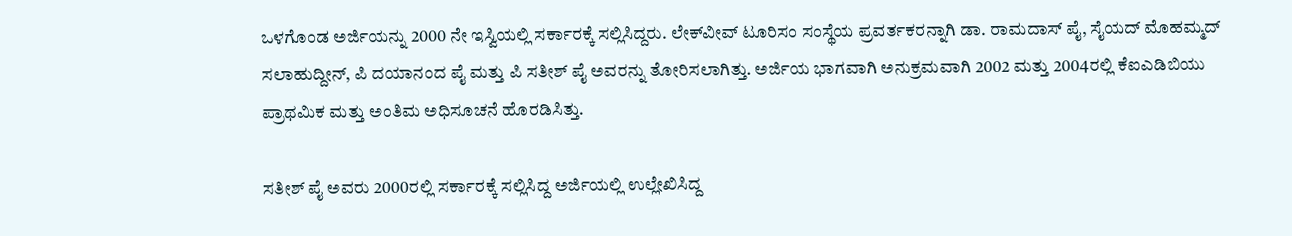ಒಳಗೊಂಡ ಅರ್ಜಿಯನ್ನು 2000 ನೇ ಇಸ್ವಿಯಲ್ಲಿ ಸರ್ಕಾರಕ್ಕೆ ಸಲ್ಲಿಸಿದ್ದರು. ಲೇಕ್‌ವೀವ್‌ ಟೂರಿಸಂ ಸಂಸ್ಥೆಯ ಪ್ರವರ್ತಕರನ್ನಾಗಿ ಡಾ. ರಾಮದಾಸ್‌ ಪೈ, ಸೈಯದ್‌ ಮೊಹಮ್ಮದ್‌ ಸಲಾಹುದ್ದೀನ್‌, ಪಿ ದಯಾನಂದ ಪೈ ಮತ್ತು ಪಿ ಸತೀಶ್‌ ಪೈ ಅವರನ್ನು ತೋರಿಸಲಾಗಿತ್ತು. ಅರ್ಜಿಯ ಭಾಗವಾಗಿ ಅನುಕ್ರಮವಾಗಿ 2002 ಮತ್ತು 2004ರಲ್ಲಿ ಕೆಐಎಡಿಬಿಯು ಪ್ರಾಥಮಿಕ ಮತ್ತು ಅಂತಿಮ ಅಧಿಸೂಚನೆ ಹೊರಡಿಸಿತ್ತು.

ಸತೀಶ್‌ ಪೈ ಅವರು 2000ರಲ್ಲಿ ಸರ್ಕಾರಕ್ಕೆ ಸಲ್ಲಿಸಿದ್ದ ಅರ್ಜಿಯಲ್ಲಿ ಉಲ್ಲೇಖಿಸಿದ್ದ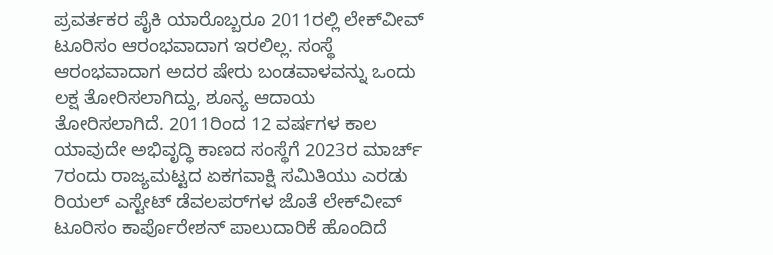ಪ್ರವರ್ತಕರ ಪೈಕಿ ಯಾರೊಬ್ಬರೂ 2011ರಲ್ಲಿ ಲೇಕ್‌ವೀವ್‌ ಟೂರಿಸಂ ಆರಂಭವಾದಾಗ ಇರಲಿಲ್ಲ. ಸಂಸ್ಥೆ ಆರಂಭವಾದಾಗ ಅದರ ಷೇರು ಬಂಡವಾಳವನ್ನು ಒಂದು ಲಕ್ಷ ತೋರಿಸಲಾಗಿದ್ದು, ಶೂನ್ಯ ಆದಾಯ ತೋರಿಸಲಾಗಿದೆ. 2011ರಿಂದ 12 ವರ್ಷಗಳ ಕಾಲ ಯಾವುದೇ ಅಭಿವೃದ್ಧಿ ಕಾಣದ ಸಂಸ್ಥೆಗೆ 2023ರ ಮಾರ್ಚ್‌ 7ರಂದು ರಾಜ್ಯಮಟ್ಟದ ಏಕಗವಾಕ್ಷಿ ಸಮಿತಿಯು ಎರಡು ರಿಯಲ್‌ ಎಸ್ಟೇಟ್‌ ಡೆವಲಪರ್‌ಗಳ ಜೊತೆ ಲೇಕ್‌ವೀವ್‌ ಟೂರಿಸಂ ಕಾರ್ಪೊರೇಶನ್‌ ಪಾಲುದಾರಿಕೆ ಹೊಂದಿದೆ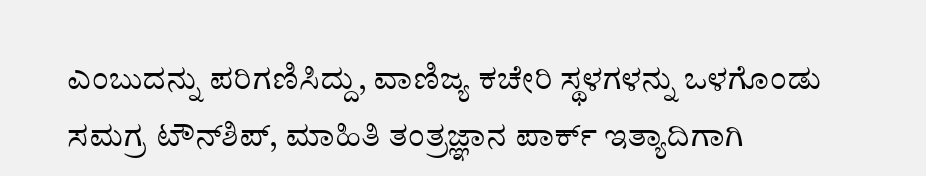ಎಂಬುದನ್ನು ಪರಿಗಣಿಸಿದ್ದು, ವಾಣಿಜ್ಯ ಕಚೇರಿ ಸ್ಥಳಗಳನ್ನು ಒಳಗೊಂಡು ಸಮಗ್ರ ಟೌನ್‌ಶಿಪ್‌, ಮಾಹಿತಿ ತಂತ್ರಜ್ಞಾನ ಪಾರ್ಕ್‌ ಇತ್ಯಾದಿಗಾಗಿ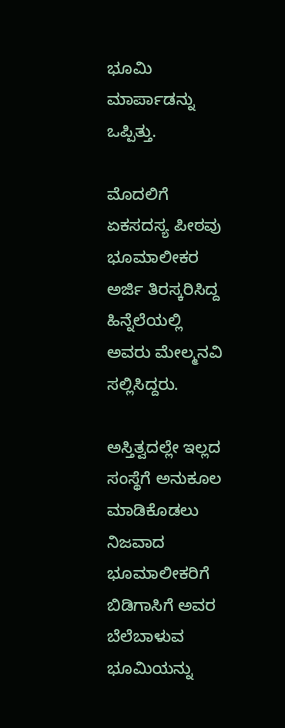ಭೂಮಿ ಮಾರ್ಪಾಡನ್ನು ಒಪ್ಪಿತ್ತು.

ಮೊದಲಿಗೆ ಏಕಸದಸ್ಯ ಪೀಠವು ಭೂಮಾಲೀಕರ ಅರ್ಜಿ ತಿರಸ್ಕರಿಸಿದ್ದ ಹಿನ್ನೆಲೆಯಲ್ಲಿ ಅವರು ಮೇಲ್ಮನವಿ ಸಲ್ಲಿಸಿದ್ದರು.

ಅಸ್ತಿತ್ವದಲ್ಲೇ ಇಲ್ಲದ ಸಂಸ್ಥೆಗೆ ಅನುಕೂಲ ಮಾಡಿಕೊಡಲು ನಿಜವಾದ ಭೂಮಾಲೀಕರಿಗೆ ಬಿಡಿಗಾಸಿಗೆ ಅವರ ಬೆಲೆಬಾಳುವ ಭೂಮಿಯನ್ನು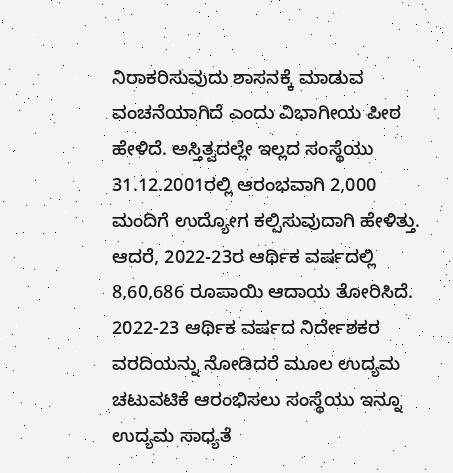ನಿರಾಕರಿಸುವುದು ಶಾಸನಕ್ಕೆ ಮಾಡುವ ವಂಚನೆಯಾಗಿದೆ ಎಂದು ವಿಭಾಗೀಯ ಪೀಠ ಹೇಳಿದೆ. ಅಸ್ತಿತ್ವದಲ್ಲೇ ಇಲ್ಲದ ಸಂಸ್ಥೆಯು 31.12.2001ರಲ್ಲಿ ಆರಂಭವಾಗಿ 2,000 ಮಂದಿಗೆ ಉದ್ಯೋಗ ಕಲ್ಪಿಸುವುದಾಗಿ ಹೇಳಿತ್ತು. ಆದರೆ, 2022-23ರ ಆರ್ಥಿಕ ವರ್ಷದಲ್ಲಿ 8,60,686 ರೂಪಾಯಿ ಆದಾಯ ತೋರಿಸಿದೆ.  2022-23 ಆರ್ಥಿಕ ವರ್ಷದ ನಿರ್ದೇಶಕರ ವರದಿಯನ್ನು ನೋಡಿದರೆ ಮೂಲ ಉದ್ಯಮ ಚಟುವಟಿಕೆ ಆರಂಭಿಸಲು ಸಂಸ್ಥೆಯು ಇನ್ನೂ ಉದ್ಯಮ ಸಾಧ್ಯತೆ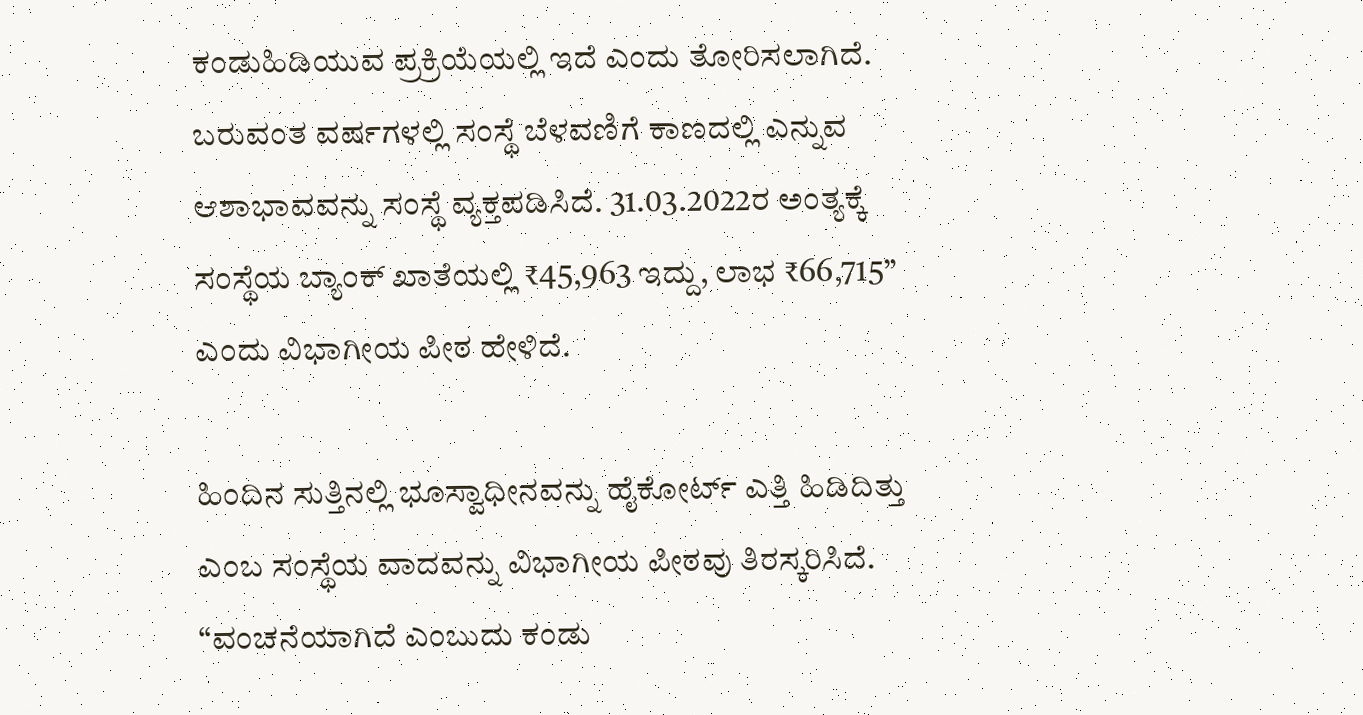ಕಂಡುಹಿಡಿಯುವ ಪ್ರಕ್ರಿಯೆಯಲ್ಲಿ ಇದೆ ಎಂದು ತೋರಿಸಲಾಗಿದೆ. ಬರುವಂತ ವರ್ಷಗಳಲ್ಲಿ ಸಂಸ್ಥೆ ಬೆಳವಣಿಗೆ ಕಾಣದಲ್ಲಿ ಎನ್ನುವ ಆಶಾಭಾವವನ್ನು ಸಂಸ್ಥೆ ವ್ಯಕ್ತಪಡಿಸಿದೆ. 31.03.2022ರ ಅಂತ್ಯಕ್ಕೆ ಸಂಸ್ಥೆಯ ಬ್ಯಾಂಕ್‌ ಖಾತೆಯಲ್ಲಿ ₹45,963 ಇದ್ದು, ಲಾಭ ₹66,715” ಎಂದು ವಿಭಾಗೀಯ ಪೀಠ ಹೇಳಿದೆ.

ಹಿಂದಿನ ಸುತ್ತಿನಲ್ಲಿ ಭೂಸ್ವಾಧೀನವನ್ನು ಹೈಕೋರ್ಟ್‌ ಎತ್ತಿ ಹಿಡಿದಿತ್ತು ಎಂಬ ಸಂಸ್ಥೆಯ ವಾದವನ್ನು ವಿಭಾಗೀಯ ಪೀಠವು ತಿರಸ್ಕರಿಸಿದೆ. “ವಂಚನೆಯಾಗಿದೆ ಎಂಬುದು ಕಂಡು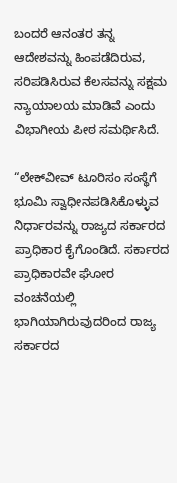ಬಂದರೆ ಆನಂತರ ತನ್ನ ಆದೇಶವನ್ನು ಹಿಂಪಡೆದಿರುವ, ಸರಿಪಡಿಸಿರುವ ಕೆಲಸವನ್ನು ಸಕ್ಷಮ ನ್ಯಾಯಾಲಯ ಮಾಡಿವೆ ಎಂದು ವಿಭಾಗೀಯ ಪೀಠ ಸಮರ್ಥಿಸಿದೆ.

“ಲೇಕ್‌ವೀವ್‌ ಟೂರಿಸಂ ಸಂಸ್ಥೆಗೆ ಭೂಮಿ ಸ್ವಾಧೀನಪಡಿಸಿಕೊಳ್ಳುವ ನಿರ್ಧಾರವನ್ನು ರಾಜ್ಯದ ಸರ್ಕಾರದ ಪ್ರಾಧಿಕಾರ ಕೈಗೊಂಡಿದೆ. ಸರ್ಕಾರದ ಪ್ರಾಧಿಕಾರವೇ ಘೋರ ವಂಚನೆಯಲ್ಲಿ ಭಾಗಿಯಾಗಿರುವುದರಿಂದ ರಾಜ್ಯ ಸರ್ಕಾರದ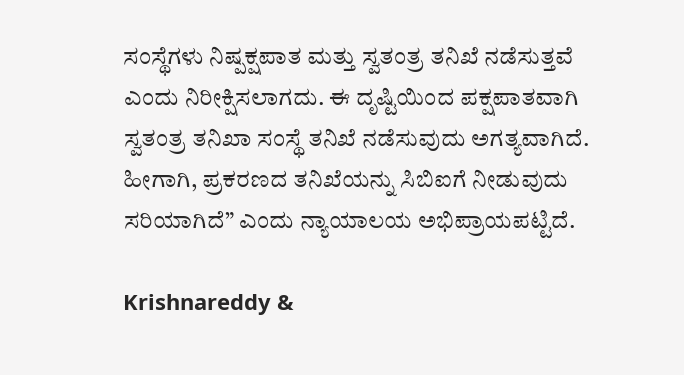ಸಂಸ್ಥೆಗಳು ನಿಷ್ಪಕ್ಷಪಾತ ಮತ್ತು ಸ್ವತಂತ್ರ ತನಿಖೆ ನಡೆಸುತ್ತವೆ ಎಂದು ನಿರೀಕ್ಷಿಸಲಾಗದು. ಈ ದೃಷ್ಟಿಯಿಂದ ಪಕ್ಷಪಾತವಾಗಿ ಸ್ವತಂತ್ರ ತನಿಖಾ ಸಂಸ್ಥೆ ತನಿಖೆ ನಡೆಸುವುದು ಅಗತ್ಯವಾಗಿದೆ. ಹೀಗಾಗಿ, ಪ್ರಕರಣದ ತನಿಖೆಯನ್ನು ಸಿಬಿಐಗೆ ನೀಡುವುದು ಸರಿಯಾಗಿದೆ” ಎಂದು ನ್ಯಾಯಾಲಯ ಅಭಿಪ್ರಾಯಪಟ್ಟಿದೆ.

Krishnareddy &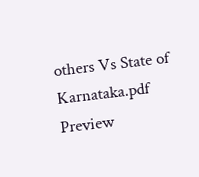others Vs State of Karnataka.pdf
Preview